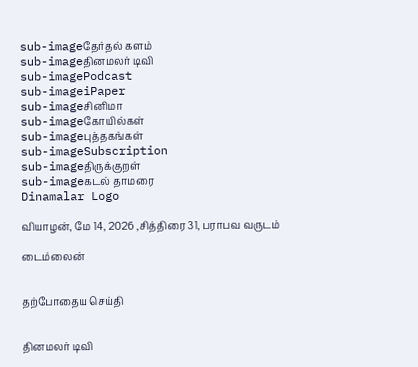sub-imageதேர்தல் களம்
sub-imageதினமலர் டிவி
sub-imagePodcast
sub-imageiPaper
sub-imageசினிமா
sub-imageகோயில்கள்
sub-imageபுத்தகங்கள்
sub-imageSubscription
sub-imageதிருக்குறள்
sub-imageகடல் தாமரை
Dinamalar Logo

வியாழன், மே 14, 2026 ,சித்திரை 31, பராபவ வருடம்

டைம்லைன்


தற்போதைய செய்தி


தினமலர் டிவி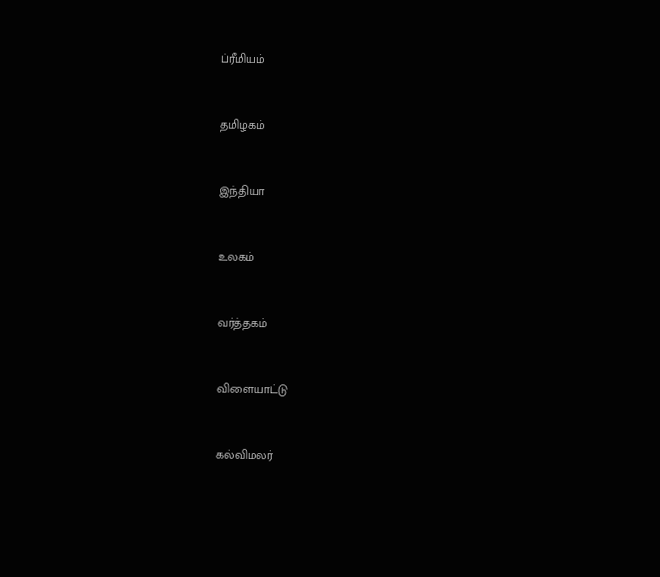ப்ரீமியம்


தமிழகம்


இந்தியா


உலகம்


வர்த்தகம்


விளையாட்டு


கல்விமலர்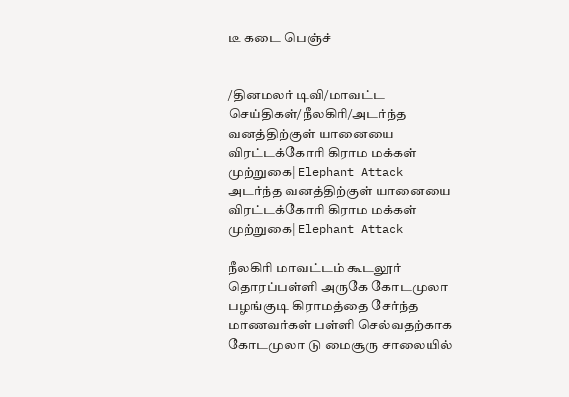டீ கடை பெஞ்ச்


/தினமலர் டிவி/மாவட்ட செய்திகள்/நீலகிரி/அடர்ந்த வனத்திற்குள் யானையை விரட்டக்கோரி கிராம மக்கள் முற்றுகை| Elephant Attack
அடர்ந்த வனத்திற்குள் யானையை விரட்டக்கோரி கிராம மக்கள் முற்றுகை| Elephant Attack

நீலகிரி மாவட்டம் கூடலூர் தொரப்பள்ளி அருகே கோடமுலா பழங்குடி கிராமத்தை சேர்ந்த மாணவர்கள் பள்ளி செல்வதற்காக கோடமுலா டு மைசூரு சாலையில்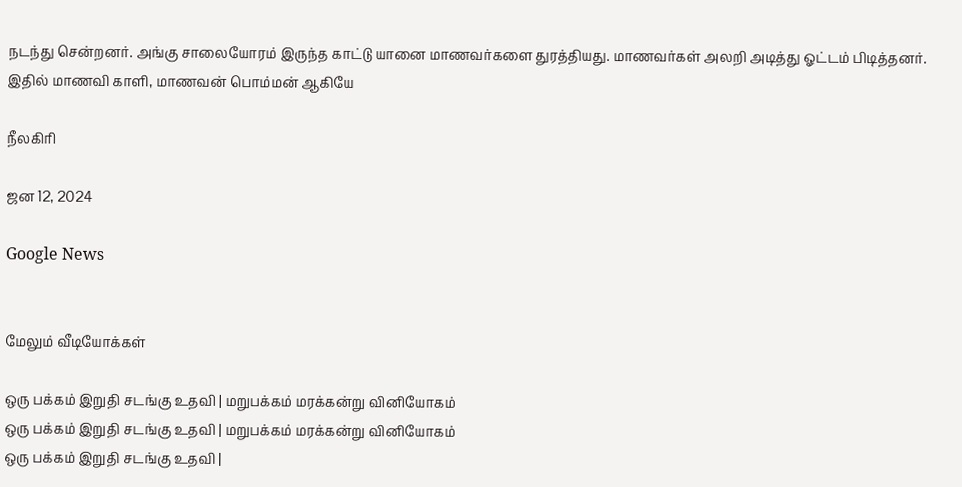நடந்து சென்றனர். அங்கு சாலையோரம் இருந்த காட்டு யானை மாணவர்களை துரத்தியது. மாணவர்கள் அலறி அடித்து ஓட்டம் பிடித்தனர். இதில் மாணவி காளி, மாணவன் பொம்மன் ஆகியே

நீலகிரி

ஜன 12, 2024

Google News


மேலும் வீடியோக்கள்

ஒரு பக்கம் இறுதி சடங்கு உதவி | மறுபக்கம் மரக்கன்று வினியோகம்
ஒரு பக்கம் இறுதி சடங்கு உதவி | மறுபக்கம் மரக்கன்று வினியோகம்
ஒரு பக்கம் இறுதி சடங்கு உதவி |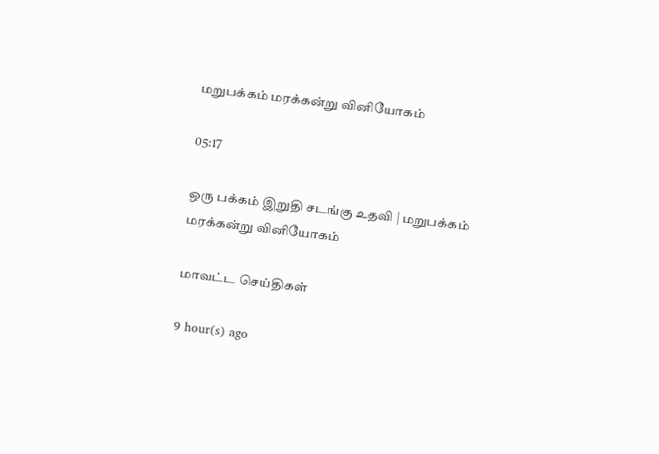மறுபக்கம் மரக்கன்று வினியோகம்

05:17

ஒரு பக்கம் இறுதி சடங்கு உதவி | மறுபக்கம் மரக்கன்று வினியோகம்

மாவட்ட செய்திகள்

9 hour(s) ago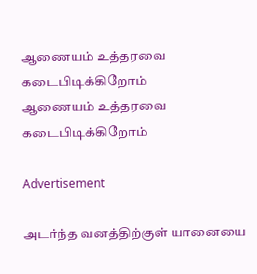ஆணையம் உத்தரவை கடைபிடிக்கிறோம்
ஆணையம் உத்தரவை கடைபிடிக்கிறோம்

Advertisement

அடர்ந்த வனத்திற்குள் யானையை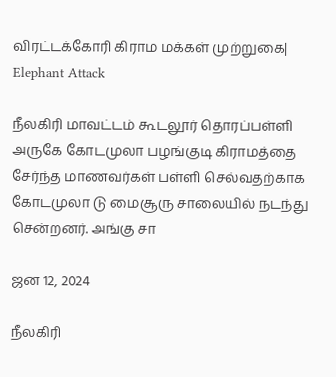விரட்டக்கோரி கிராம மக்கள் முற்றுகை| Elephant Attack

நீலகிரி மாவட்டம் கூடலூர் தொரப்பள்ளி அருகே கோடமுலா பழங்குடி கிராமத்தை சேர்ந்த மாணவர்கள் பள்ளி செல்வதற்காக கோடமுலா டு மைசூரு சாலையில் நடந்து சென்றனர். அங்கு சா

ஜன 12, 2024

நீலகிரி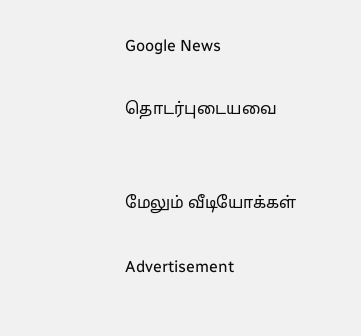Google News

தொடர்புடையவை


மேலும் வீடியோக்கள்

Advertisement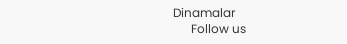Dinamalar
      Follow us